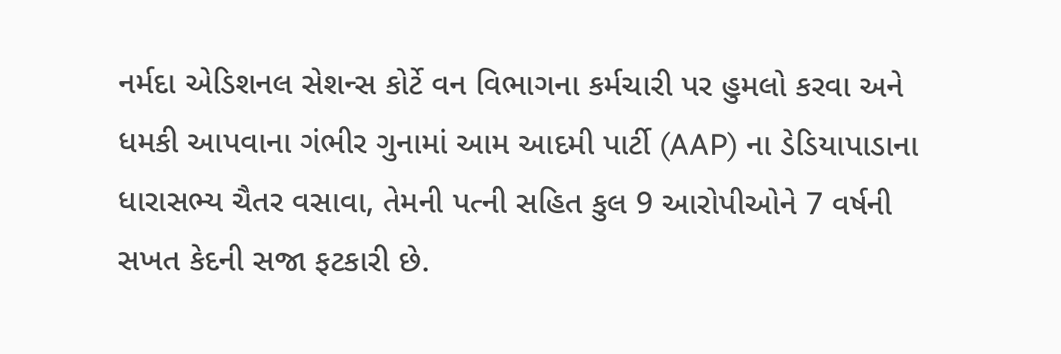નર્મદા એડિશનલ સેશન્સ કોર્ટે વન વિભાગના કર્મચારી પર હુમલો કરવા અને ધમકી આપવાના ગંભીર ગુનામાં આમ આદમી પાર્ટી (AAP) ના ડેડિયાપાડાના ધારાસભ્ય ચૈતર વસાવા, તેમની પત્ની સહિત કુલ 9 આરોપીઓને 7 વર્ષની સખત કેદની સજા ફટકારી છે.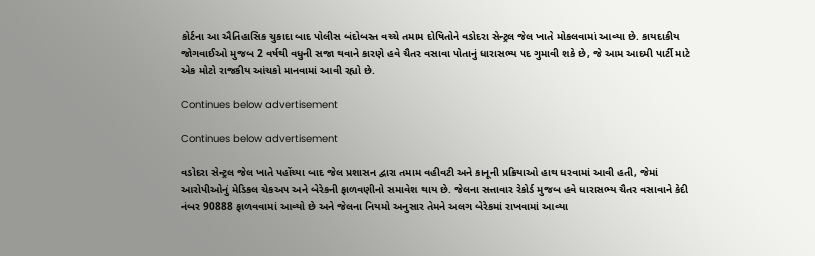કોર્ટના આ ઐતિહાસિક ચુકાદા બાદ પોલીસ બંદોબસ્ત વચ્ચે તમામ દોષિતોને વડોદરા સેન્ટ્રલ જેલ ખાતે મોકલવામાં આવ્યા છે. કાયદાકીય જોગવાઈઓ મુજબ 2 વર્ષથી વધુની સજા થવાને કારણે હવે ચૈતર વસાવા પોતાનું ધારાસભ્ય પદ ગુમાવી શકે છે, જે આમ આદમી પાર્ટી માટે એક મોટો રાજકીય આંચકો માનવામાં આવી રહ્યો છે.

Continues below advertisement

Continues below advertisement

વડોદરા સેન્ટ્રલ જેલ ખાતે પહોંચ્યા બાદ જેલ પ્રશાસન દ્વારા તમામ વહીવટી અને કાનૂની પ્રક્રિયાઓ હાથ ધરવામાં આવી હતી, જેમાં આરોપીઓનું મેડિકલ ચેકઅપ અને બેરેકની ફાળવણીનો સમાવેશ થાય છે. જેલના સત્તાવાર રેકોર્ડ મુજબ હવે ધારાસભ્ય ચૈતર વસાવાને કેદી નંબર 90888 ફાળવવામાં આવ્યો છે અને જેલના નિયમો અનુસાર તેમને અલગ બેરેકમાં રાખવામાં આવ્યા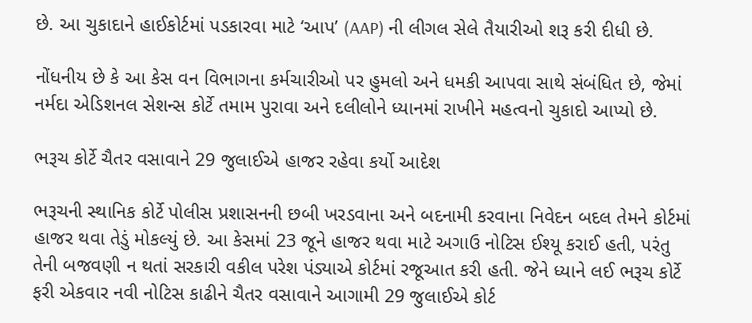છે. આ ચુકાદાને હાઈકોર્ટમાં પડકારવા માટે ‘આપ’ (AAP) ની લીગલ સેલે તૈયારીઓ શરૂ કરી દીધી છે.

નોંધનીય છે કે આ કેસ વન વિભાગના કર્મચારીઓ પર હુમલો અને ધમકી આપવા સાથે સંબંધિત છે, જેમાં નર્મદા એડિશનલ સેશન્સ કોર્ટે તમામ પુરાવા અને દલીલોને ધ્યાનમાં રાખીને મહત્વનો ચુકાદો આપ્યો છે.

ભરૂચ કોર્ટે ચૈતર વસાવાને 29 જુલાઈએ હાજર રહેવા કર્યો આદેશ

ભરૂચની સ્થાનિક કોર્ટે પોલીસ પ્રશાસનની છબી ખરડવાના અને બદનામી કરવાના નિવેદન બદલ તેમને કોર્ટમાં હાજર થવા તેડું મોકલ્યું છે. આ કેસમાં 23 જૂને હાજર થવા માટે અગાઉ નોટિસ ઈશ્યૂ કરાઈ હતી, પરંતુ તેની બજવણી ન થતાં સરકારી વકીલ પરેશ પંડ્યાએ કોર્ટમાં રજૂઆત કરી હતી. જેને ધ્યાને લઈ ભરૂચ કોર્ટે ફરી એકવાર નવી નોટિસ કાઢીને ચૈતર વસાવાને આગામી 29 જુલાઈએ કોર્ટ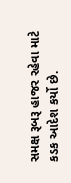સમક્ષ રૂબરૂ હાજર રહેવા માટે કડક આદેશ કર્યો છે.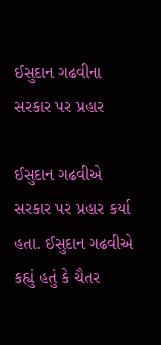ઈસુદાન ગઢવીના સરકાર પર પ્રહાર

ઈસુદાન ગઢવીએ સરકાર પર પ્રહાર કર્યા હતા. ઈસુદાન ગઢવીએ કહ્યું હતું કે ચૈતર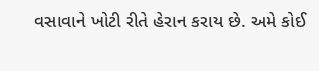વસાવાને ખોટી રીતે હેરાન કરાય છે. અમે કોઈ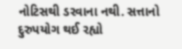નોટિસથી ડરવાના નથી. સત્તાનો દુરુપયોગ થઈ રહ્યો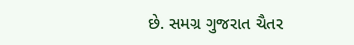છે. સમગ્ર ગુજરાત ચૈતર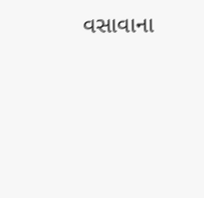વસાવાના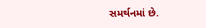સમર્થનમાં છે.